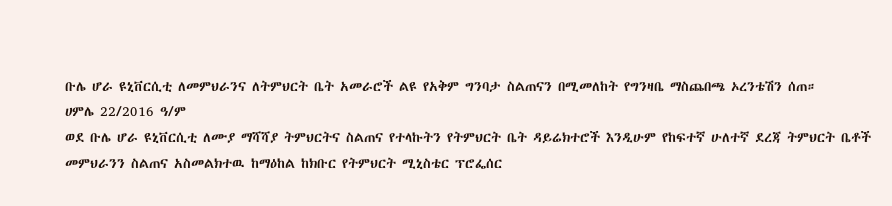ቡሌ ሆራ ዩኒቨርሲቲ ለመምህራንና ለትምህርት ቤት አመራሮች ልዩ የአቅም ግንባታ ስልጠናን በሚመለከት የግንዛቤ ማስጨበጫ ኦረንቴሽን ሰጠ።
ሀምሌ 22/2016 ዓ/ም
ወደ ቡሌ ሆራ ዩኒቨርሲቲ ለሙያ ማሻሻያ ትምህርትና ስልጠና የተላኩትን የትምህርት ቤት ዳይሬክተሮች እንዲሁም የከፍተኛ ሁለተኛ ደረጃ ትምህርት ቤቶች መምህራንን ስልጠና አስመልክተዉ ከማዕከል ከክቡር የትምህርት ሚኒስቴር ፕሮፌሰር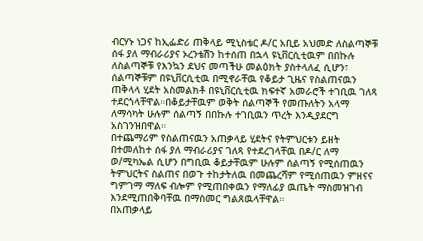ብርሃኑ ነጋና ከኢፌድሪ ጠቅላይ ሚኒስቴር ዶ/ር አቢይ አህመድ ለስልጣኞቹ ሰፋ ያለ ማብራሪያና ኦረንቴሽን ከተሰጠ በኋላ ዩኒቨርሲቲዉም በበኩሉ ለስልጣኞቹ የእንኳን ደህና መጣችሁ መልዕክት ያስተላለፈ ሲሆን፣ ሰልጣኞቹም በዩኒቨርሲቲዉ በሚኖራቸዉ የቆይታ ጊዜና የስልጠናዉን ጠቅላላ ሂደት አስመልክቶ በዩኒቨርሲቲዉ ክፍተኛ አመራሮች ተገቢዉ ገለጻ ተደርጎላቸዋል።በቆይታቸዉም ወቅት ሰልጣኞች የመጡለትን አላማ ለማሳካት ሁሉም ሰልጣኝ በበኩሉ ተገቢዉን ጥረት እንዲያደርግ አስገንዝበዋል።
በተጨማሪም የስልጠናዉን አጠቃላይ ሂደትና የትምህርቱን ይዘት በተመለከተ ሰፋ ያለ ማብራሪያና ገለጻ የተደረገላቸዉ በዶ/ር ለማ ወ/ሚካኤል ሲሆን በግቢዉ ቆይታቸዉም ሁሉም ሰልጣኝ የሚሰጠዉን ትምህርትና ስልጠና በወጉ ተከታትለዉ በመጨረሻም የሚሰጠዉን ምዘናና ግምገማ ማለፍ ብሎም የሚጠበቀዉን የማለፊያ ዉጤት ማስመዝገብ እንደሚጠበቅባቸዉ በማስመር ግልጸዉላቸዋል።
በአጠቃላይ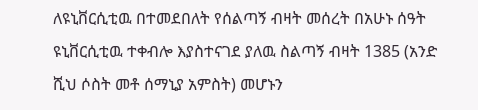ለዩኒቨርሲቲዉ በተመደበለት የሰልጣኝ ብዛት መሰረት በአሁኑ ሰዓት ዩኒቨርሲቲዉ ተቀብሎ እያስተናገደ ያለዉ ስልጣኝ ብዛት 1385 (አንድ ሺህ ሶስት መቶ ሰማኒያ አምስት) መሆኑን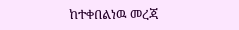ከተቀበልነዉ መረጃ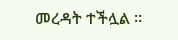መረዳት ተችሏል ።